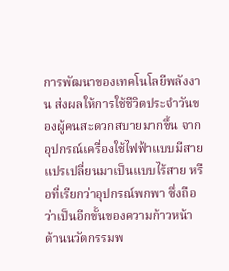การพัฒนาของเทคโนโลยีพลังงาน ส่งผลให้การใช้ชีวิตประจำวันของผู้คนสะดวกสบายมากขึ้น จากอุปกรณ์เครื่องใช้ไฟฟ้าแบบมีสาย แปรเปลี่ยนมาเป็นแบบไร้สาย หรือที่เรียกว่าอุปกรณ์พกพา ซึ่งถือว่าเป็นอีกขั้นของความก้าวหน้าด้านนวัตกรรมพ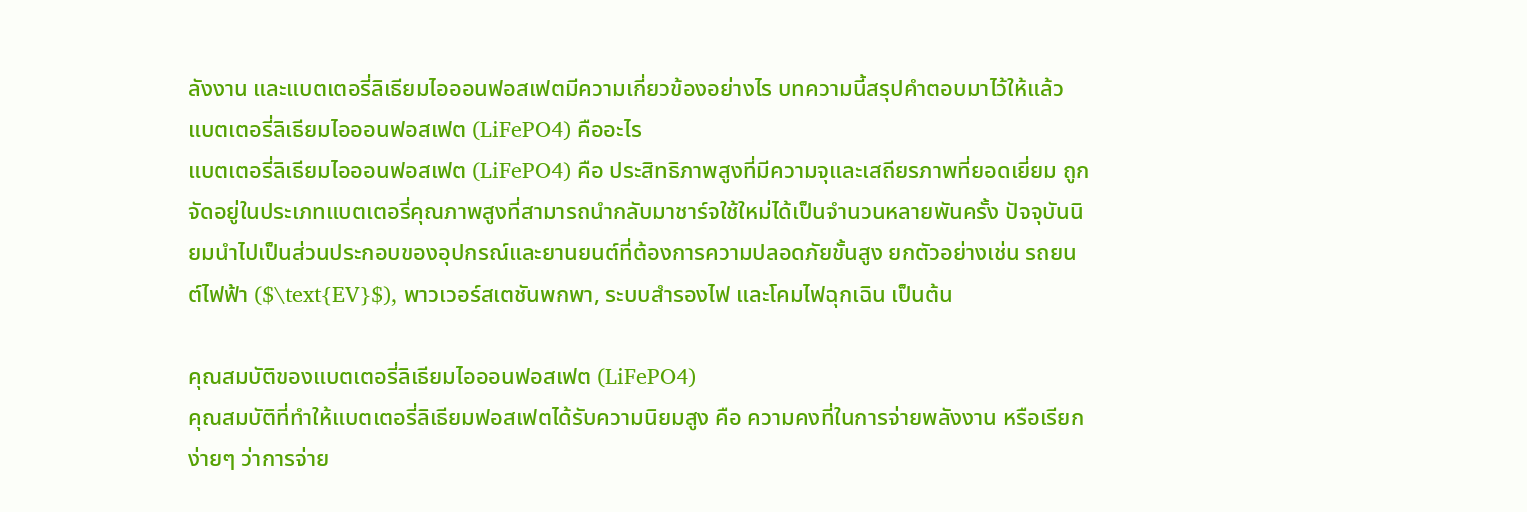ลังงาน และแบตเตอรี่ลิเธียมไอออนฟอสเฟตมีความเกี่ยวข้องอย่างไร บทความนี้สรุปคำตอบมาไว้ให้แล้ว
แบตเตอรี่ลิเธียมไอออนฟอสเฟต (LiFePO4) คืออะไร
แบตเตอรี่ลิเธียมไอออนฟอสเฟต (LiFePO4) คือ ประสิทธิภาพสูงที่มีความจุและเสถียรภาพที่ยอดเยี่ยม ถูกจัดอยู่ในประเภทแบตเตอรี่คุณภาพสูงที่สามารถนำกลับมาชาร์จใช้ใหม่ได้เป็นจำนวนหลายพันครั้ง ปัจจุบันนิยมนำไปเป็นส่วนประกอบของอุปกรณ์และยานยนต์ที่ต้องการความปลอดภัยขั้นสูง ยกตัวอย่างเช่น รถยนต์ไฟฟ้า ($\text{EV}$), พาวเวอร์สเตชันพกพา, ระบบสำรองไฟ และโคมไฟฉุกเฉิน เป็นต้น

คุณสมบัติของแบตเตอรี่ลิเธียมไอออนฟอสเฟต (LiFePO4)
คุณสมบัติที่ทำให้แบตเตอรี่ลิเธียมฟอสเฟตได้รับความนิยมสูง คือ ความคงที่ในการจ่ายพลังงาน หรือเรียกง่ายๆ ว่าการจ่าย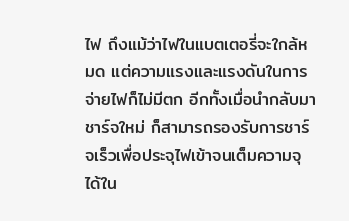ไฟ ถึงแม้ว่าไฟในแบตเตอรี่จะใกล้หมด แต่ความแรงและแรงดันในการจ่ายไฟก็ไม่มีตก อีกทั้งเมื่อนำกลับมาชาร์จใหม่ ก็สามารถรองรับการชาร์จเร็วเพื่อประจุไฟเข้าจนเต็มความจุได้ใน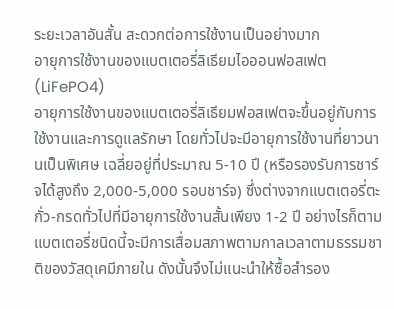ระยะเวลาอันสั้น สะดวกต่อการใช้งานเป็นอย่างมาก
อายุการใช้งานของแบตเตอรี่ลิเธียมไอออนฟอสเฟต(LiFePO4)
อายุการใช้งานของแบตเตอรี่ลิเธียมฟอสเฟตจะขึ้นอยู่กับการใช้งานและการดูแลรักษา โดยทั่วไปจะมีอายุการใช้งานที่ยาวนานเป็นพิเศษ เฉลี่ยอยู่ที่ประมาณ 5-10 ปี (หรือรองรับการชาร์จได้สูงถึง 2,000-5,000 รอบชาร์จ) ซึ่งต่างจากแบตเตอรี่ตะกั่ว-กรดทั่วไปที่มีอายุการใช้งานสั้นเพียง 1-2 ปี อย่างไรก็ตาม แบตเตอรี่ชนิดนี้จะมีการเสื่อมสภาพตามกาลเวลาตามธรรมชาติของวัสดุเคมีภายใน ดังนั้นจึงไม่แนะนำให้ซื้อสำรอง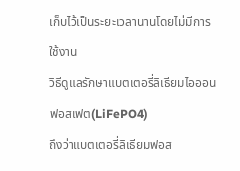เก็บไว้เป็นระยะเวลานานโดยไม่มีการใช้งาน
วิธีดูแลรักษาแบตเตอรี่ลิเธียมไอออนฟอสเฟต(LiFePO4)
ถึงว่าแบตเตอรี่ลิเธียมฟอส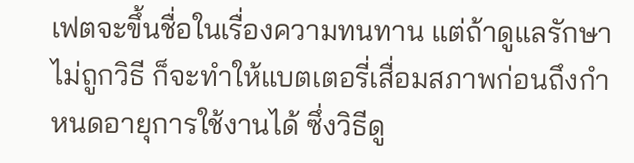เฟตจะขึ้นชื่อในเรื่องความทนทาน แต่ถ้าดูแลรักษาไม่ถูกวิธี ก็จะทำให้แบตเตอรี่เสื่อมสภาพก่อนถึงกำหนดอายุการใช้งานได้ ซึ่งวิธีดู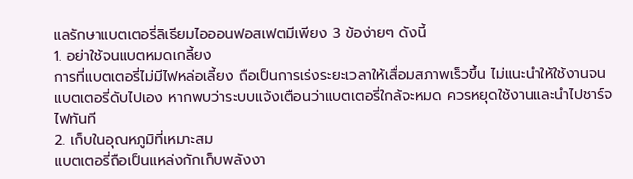แลรักษาแบตเตอรี่ลิเธียมไอออนฟอสเฟตมีเพียง 3 ข้อง่ายๆ ดังนี้
1. อย่าใช้จนแบตหมดเกลี้ยง
การที่แบตเตอรี่ไม่มีไฟหล่อเลี้ยง ถือเป็นการเร่งระยะเวลาให้เสื่อมสภาพเร็วขึ้น ไม่แนะนำให้ใช้งานจนแบตเตอรี่ดับไปเอง หากพบว่าระบบแจ้งเตือนว่าแบตเตอรี่ใกล้จะหมด ควรหยุดใช้งานและนำไปชาร์จไฟทันที
2. เก็บในอุณหภูมิที่เหมาะสม
แบตเตอรี่ถือเป็นแหล่งกักเก็บพลังงา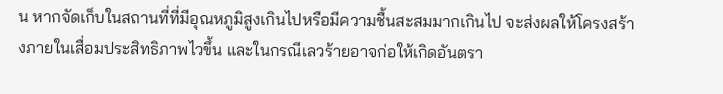น หากจัดเก็บในสถานที่ที่มีอุณหภูมิสูงเกินไปหรือมีความชื้นสะสมมากเกินไป จะส่งผลให้โครงสร้างภายในเสื่อมประสิทธิภาพไวขึ้น และในกรณีเลวร้ายอาจก่อให้เกิดอันตรา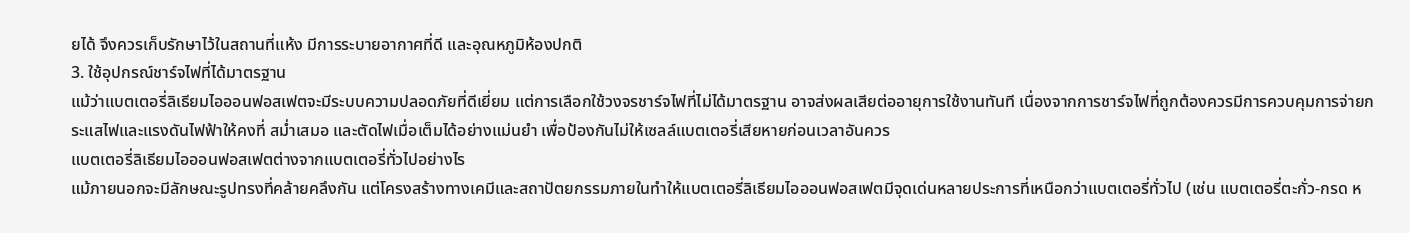ยได้ จึงควรเก็บรักษาไว้ในสถานที่แห้ง มีการระบายอากาศที่ดี และอุณหภูมิห้องปกติ
3. ใช้อุปกรณ์ชาร์จไฟที่ได้มาตรฐาน
แม้ว่าแบตเตอรี่ลิเธียมไอออนฟอสเฟตจะมีระบบความปลอดภัยที่ดีเยี่ยม แต่การเลือกใช้วงจรชาร์จไฟที่ไม่ได้มาตรฐาน อาจส่งผลเสียต่ออายุการใช้งานทันที เนื่องจากการชาร์จไฟที่ถูกต้องควรมีการควบคุมการจ่ายกระแสไฟและแรงดันไฟฟ้าให้คงที่ สม่ำเสมอ และตัดไฟเมื่อเต็มได้อย่างแม่นยำ เพื่อป้องกันไม่ให้เซลล์แบตเตอรี่เสียหายก่อนเวลาอันควร
แบตเตอรี่ลิเธียมไอออนฟอสเฟตต่างจากแบตเตอรี่ทั่วไปอย่างไร
แม้ภายนอกจะมีลักษณะรูปทรงที่คล้ายคลึงกัน แต่โครงสร้างทางเคมีและสถาปัตยกรรมภายในทำให้แบตเตอรี่ลิเธียมไอออนฟอสเฟตมีจุดเด่นหลายประการที่เหนือกว่าแบตเตอรี่ทั่วไป (เช่น แบตเตอรี่ตะกั่ว-กรด ห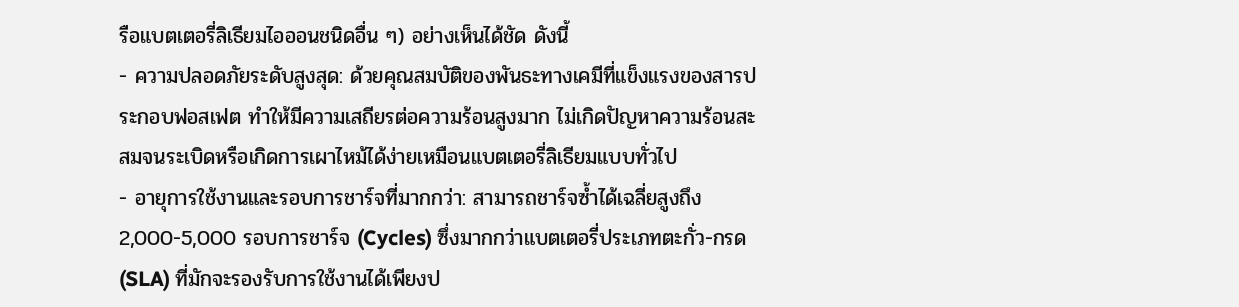รือแบตเตอรี่ลิเธียมไอออนชนิดอื่น ๆ) อย่างเห็นได้ชัด ดังนี้
- ความปลอดภัยระดับสูงสุด: ด้วยคุณสมบัติของพันธะทางเคมีที่แข็งแรงของสารประกอบฟอสเฟต ทำให้มีความเสถียรต่อความร้อนสูงมาก ไม่เกิดปัญหาความร้อนสะสมจนระเบิดหรือเกิดการเผาไหม้ได้ง่ายเหมือนแบตเตอรี่ลิเธียมแบบทั่วไป
- อายุการใช้งานและรอบการชาร์จที่มากกว่า: สามารถชาร์จซ้ำได้เฉลี่ยสูงถึง 2,000-5,000 รอบการชาร์จ (Cycles) ซึ่งมากกว่าแบตเตอรี่ประเภทตะกั่ว-กรด (SLA) ที่มักจะรองรับการใช้งานได้เพียงป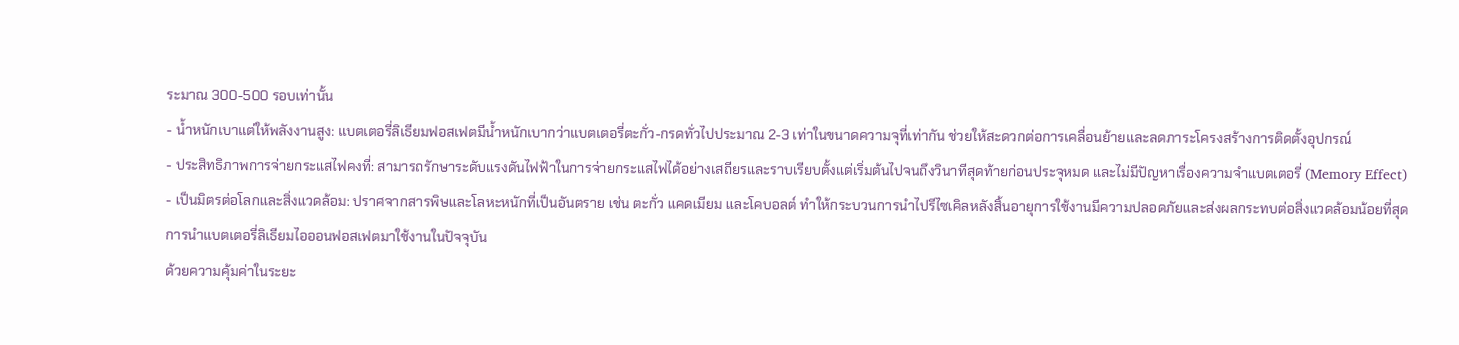ระมาณ 300-500 รอบเท่านั้น
- น้ำหนักเบาแต่ให้พลังงานสูง: แบตเตอรี่ลิเธียมฟอสเฟตมีน้ำหนักเบากว่าแบตเตอรี่ตะกั่ว-กรดทั่วไปประมาณ 2-3 เท่าในขนาดความจุที่เท่ากัน ช่วยให้สะดวกต่อการเคลื่อนย้ายและลดภาระโครงสร้างการติดตั้งอุปกรณ์
- ประสิทธิภาพการจ่ายกระแสไฟคงที่: สามารถรักษาระดับแรงดันไฟฟ้าในการจ่ายกระแสไฟได้อย่างเสถียรและราบเรียบตั้งแต่เริ่มต้นไปจนถึงวินาทีสุดท้ายก่อนประจุหมด และไม่มีปัญหาเรื่องความจำแบตเตอรี่ (Memory Effect)
- เป็นมิตรต่อโลกและสิ่งแวดล้อม: ปราศจากสารพิษและโลหะหนักที่เป็นอันตราย เช่น ตะกั่ว แคดเมียม และโคบอลต์ ทำให้กระบวนการนำไปรีไซเคิลหลังสิ้นอายุการใช้งานมีความปลอดภัยและส่งผลกระทบต่อสิ่งแวดล้อมน้อยที่สุด
การนำแบตเตอรี่ลิเธียมไอออนฟอสเฟตมาใช้งานในปัจจุบัน
ด้วยความคุ้มค่าในระยะ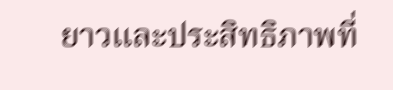ยาวและประสิทธิภาพที่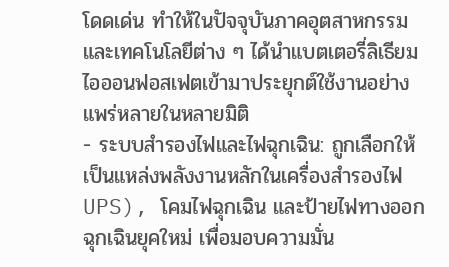โดดเด่น ทำให้ในปัจจุบันภาคอุตสาหกรรมและเทคโนโลยีต่าง ๆ ได้นำแบตเตอรี่ลิเธียมไอออนฟอสเฟตเข้ามาประยุกต์ใช้งานอย่างแพร่หลายในหลายมิติ
- ระบบสำรองไฟและไฟฉุกเฉิน: ถูกเลือกให้เป็นแหล่งพลังงานหลักในเครื่องสำรองไฟ UPS), โคมไฟฉุกเฉิน และป้ายไฟทางออกฉุกเฉินยุคใหม่ เพื่อมอบความมั่น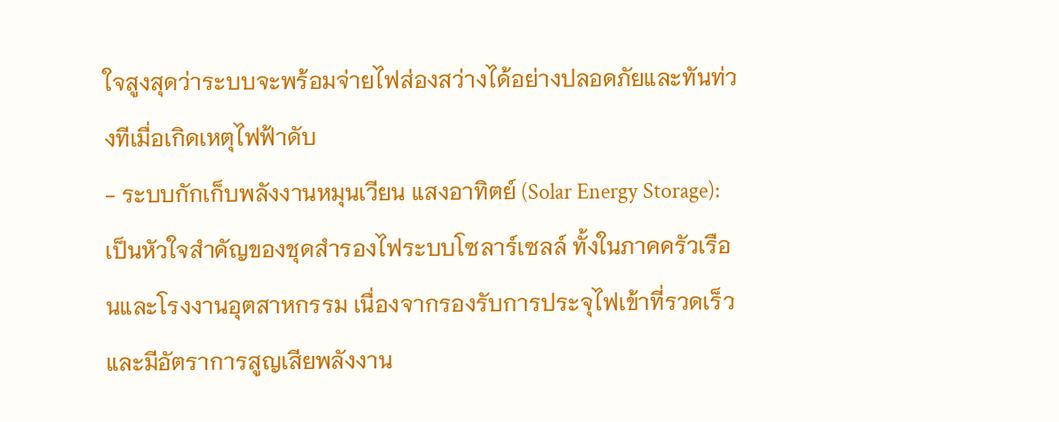ใจสูงสุดว่าระบบจะพร้อมจ่ายไฟส่องสว่างได้อย่างปลอดภัยและทันท่วงทีเมื่อเกิดเหตุไฟฟ้าดับ
- ระบบกักเก็บพลังงานหมุนเวียน แสงอาทิตย์ (Solar Energy Storage): เป็นหัวใจสำคัญของชุดสำรองไฟระบบโซลาร์เซลล์ ทั้งในภาคครัวเรือนและโรงงานอุตสาหกรรม เนื่องจากรองรับการประจุไฟเข้าที่รวดเร็วและมีอัตราการสูญเสียพลังงาน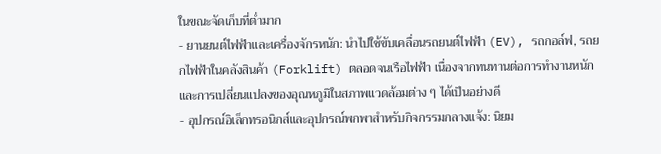ในขณะจัดเก็บที่ต่ำมาก
- ยานยนต์ไฟฟ้าและเครื่องจักรหนัก: นำไปใช้ขับเคลื่อนรถยนต์ไฟฟ้า (EV), รถกอล์ฟ, รถยกไฟฟ้าในคลังสินค้า (Forklift) ตลอดจนเรือไฟฟ้า เนื่องจากทนทานต่อการทำงานหนักและการเปลี่ยนแปลงของอุณหภูมิในสภาพแวดล้อมต่าง ๆ ได้เป็นอย่างดี
- อุปกรณ์อิเล็กทรอนิกส์และอุปกรณ์พกพาสำหรับกิจกรรมกลางแจ้ง: นิยม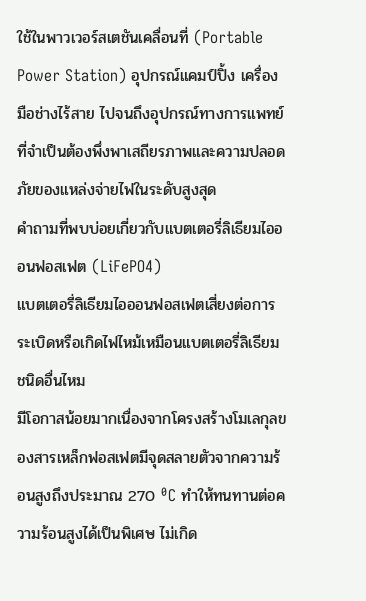ใช้ในพาวเวอร์สเตชันเคลื่อนที่ (Portable Power Station) อุปกรณ์แคมป์ปิ้ง เครื่องมือช่างไร้สาย ไปจนถึงอุปกรณ์ทางการแพทย์ที่จำเป็นต้องพึ่งพาเสถียรภาพและความปลอดภัยของแหล่งจ่ายไฟในระดับสูงสุด
คำถามที่พบบ่อยเกี่ยวกับแบตเตอรี่ลิเธียมไอออนฟอสเฟต (LiFePO4)
แบตเตอรี่ลิเธียมไอออนฟอสเฟตเสี่ยงต่อการระเบิดหรือเกิดไฟไหม้เหมือนแบตเตอรี่ลิเธียมชนิดอื่นไหม
มีโอกาสน้อยมากเนื่องจากโครงสร้างโมเลกุลของสารเหล็กฟอสเฟตมีจุดสลายตัวจากความร้อนสูงถึงประมาณ 270 ⁰C ทำให้ทนทานต่อความร้อนสูงได้เป็นพิเศษ ไม่เกิด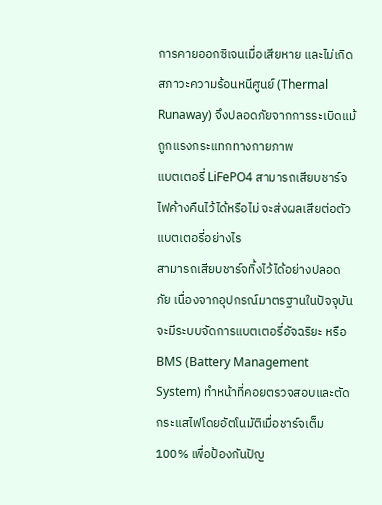การคายออกซิเจนเมื่อเสียหาย และไม่เกิดสภาวะความร้อนหนีศูนย์ (Thermal Runaway) จึงปลอดภัยจากการระเบิดแม้ถูกแรงกระแทกทางกายภาพ
แบตเตอรี่ LiFePO4 สามารถเสียบชาร์จไฟค้างคืนไว้ได้หรือไม่ จะส่งผลเสียต่อตัวแบตเตอรี่อย่างไร
สามารถเสียบชาร์จทิ้งไว้ได้อย่างปลอดภัย เนื่องจากอุปกรณ์มาตรฐานในปัจจุบันจะมีระบบจัดการแบตเตอรี่อัจฉริยะ หรือ BMS (Battery Management System) ทำหน้าที่คอยตรวจสอบและตัดกระแสไฟโดยอัตโนมัติเมื่อชาร์จเต็ม 100% เพื่อป้องกันปัญ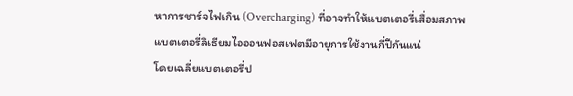หาการชาร์จไฟเกิน (Overcharging) ที่อาจทำให้แบตเตอรี่เสื่อมสภาพ
แบตเตอรี่ลิเธียมไอออนฟอสเฟตมีอายุการใช้งานกี่ปีกันแน่
โดยเฉลี่ยแบตเตอรี่ป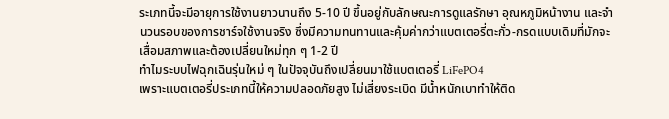ระเภทนี้จะมีอายุการใช้งานยาวนานถึง 5-10 ปี ขึ้นอยู่กับลักษณะการดูแลรักษา อุณหภูมิหน้างาน และจำนวนรอบของการชาร์จใช้งานจริง ซึ่งมีความทนทานและคุ้มค่ากว่าแบตเตอรี่ตะกั่ว-กรดแบบเดิมที่มักจะเสื่อมสภาพและต้องเปลี่ยนใหม่ทุก ๆ 1-2 ปี
ทำไมระบบไฟฉุกเฉินรุ่นใหม่ ๆ ในปัจจุบันถึงเปลี่ยนมาใช้แบตเตอรี่ LiFePO4
เพราะแบตเตอรี่ประเภทนี้ให้ความปลอดภัยสูง ไม่เสี่ยงระเบิด มีน้ำหนักเบาทำให้ติด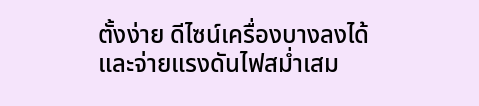ตั้งง่าย ดีไซน์เครื่องบางลงได้ และจ่ายแรงดันไฟสม่ำเสม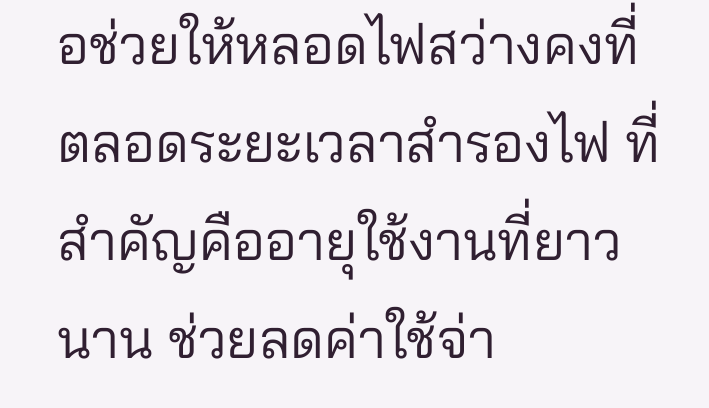อช่วยให้หลอดไฟสว่างคงที่ตลอดระยะเวลาสำรองไฟ ที่สำคัญคืออายุใช้งานที่ยาวนาน ช่วยลดค่าใช้จ่า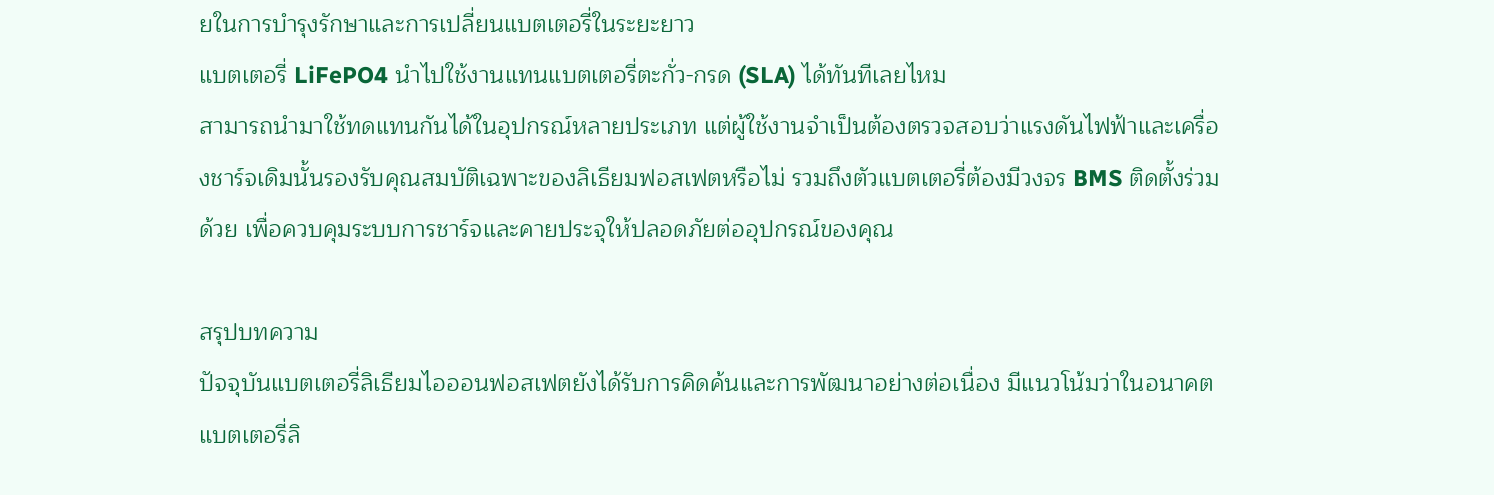ยในการบำรุงรักษาและการเปลี่ยนแบตเตอรี่ในระยะยาว
แบตเตอรี่ LiFePO4 นำไปใช้งานแทนแบตเตอรี่ตะกั่ว-กรด (SLA) ได้ทันทีเลยไหม
สามารถนำมาใช้ทดแทนกันได้ในอุปกรณ์หลายประเภท แต่ผู้ใช้งานจำเป็นต้องตรวจสอบว่าแรงดันไฟฟ้าและเครื่องชาร์จเดิมนั้นรองรับคุณสมบัติเฉพาะของลิเธียมฟอสเฟตหรือไม่ รวมถึงตัวแบตเตอรี่ต้องมีวงจร BMS ติดตั้งร่วมด้วย เพื่อควบคุมระบบการชาร์จและคายประจุให้ปลอดภัยต่ออุปกรณ์ของคุณ

สรุปบทความ
ปัจจุบันแบตเตอรี่ลิเธียมไอออนฟอสเฟตยังได้รับการคิดค้นและการพัฒนาอย่างต่อเนื่อง มีแนวโน้มว่าในอนาคตแบตเตอรี่ลิ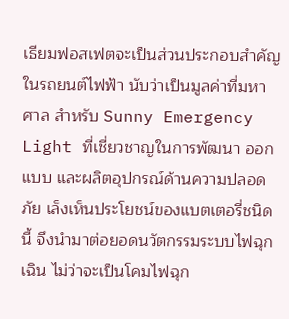เธียมฟอสเฟตจะเป็นส่วนประกอบสำคัญในรถยนต์ไฟฟ้า นับว่าเป็นมูลค่าที่มหาศาล สำหรับ Sunny Emergency Light ที่เชี่ยวชาญในการพัฒนา ออกแบบ และผลิตอุปกรณ์ด้านความปลอดภัย เล็งเห็นประโยชน์ของแบตเตอรี่ชนิดนี้ จึงนำมาต่อยอดนวัตกรรมระบบไฟฉุกเฉิน ไม่ว่าจะเป็นโคมไฟฉุก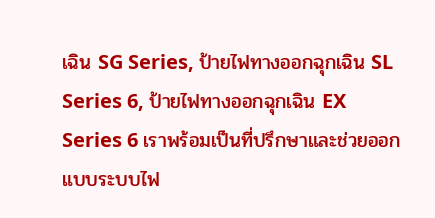เฉิน SG Series, ป้ายไฟทางออกฉุกเฉิน SL Series 6, ป้ายไฟทางออกฉุกเฉิน EX Series 6 เราพร้อมเป็นที่ปรึกษาและช่วยออกแบบระบบไฟ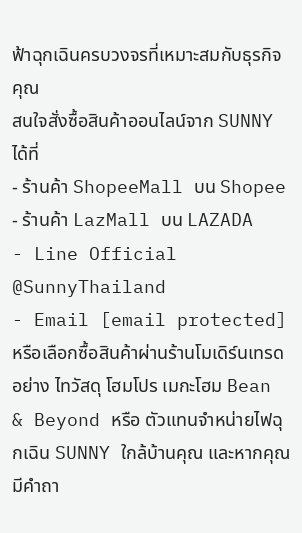ฟ้าฉุกเฉินครบวงจรที่เหมาะสมกับธุรกิจคุณ
สนใจสั่งซื้อสินค้าออนไลน์จาก SUNNY ได้ที่
- ร้านค้า ShopeeMall บน Shopee
- ร้านค้า LazMall บน LAZADA
- Line Official @SunnyThailand
- Email [email protected]
หรือเลือกซื้อสินค้าผ่านร้านโมเดิร์นเทรดอย่าง ไทวัสดุ โฮมโปร เมกะโฮม Bean & Beyond หรือ ตัวแทนจำหน่ายไฟฉุกเฉิน SUNNY ใกล้บ้านคุณ และหากคุณมีคำถา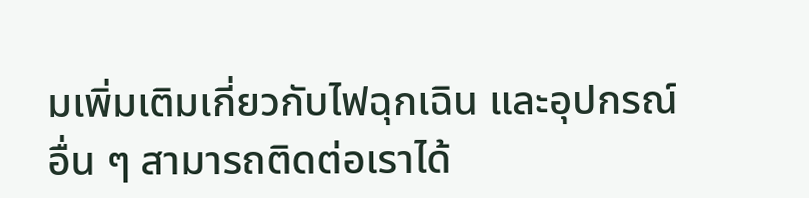มเพิ่มเติมเกี่ยวกับไฟฉุกเฉิน และอุปกรณ์อื่น ๆ สามารถติดต่อเราได้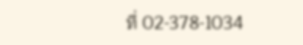ที่ 02-378-1034